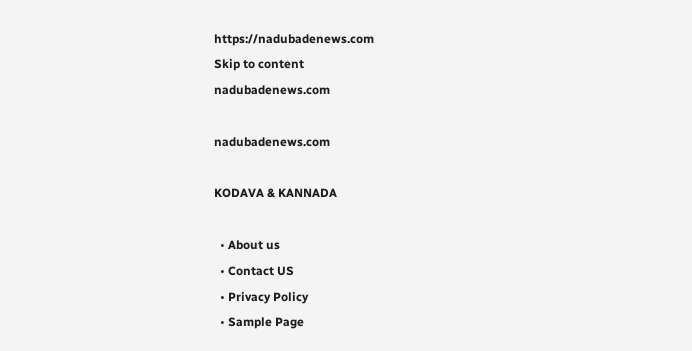https://nadubadenews.com
Skip to content
nadubadenews.com

nadubadenews.com

KODAVA & KANNADA

  • About us
  • Contact US
  • Privacy Policy
  • Sample Page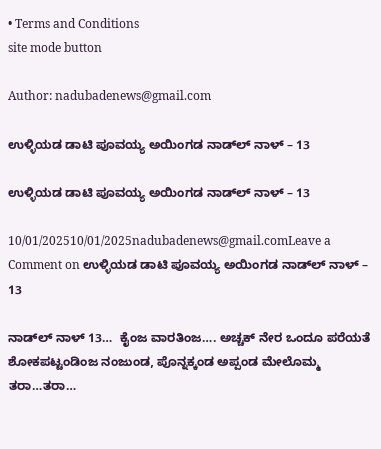• Terms and Conditions
site mode button

Author: nadubadenews@gmail.com

ಉಳ್ಳಿಯಡ ಡಾಟಿ ಪೂವಯ್ಯ ಅಯಿಂಗಡ ನಾಡ್‌ಲ್‌ ನಾಳ್‌ – 13

ಉಳ್ಳಿಯಡ ಡಾಟಿ ಪೂವಯ್ಯ ಅಯಿಂಗಡ ನಾಡ್‌ಲ್‌ ನಾಳ್‌ – 13

10/01/202510/01/2025nadubadenews@gmail.comLeave a Comment on ಉಳ್ಳಿಯಡ ಡಾಟಿ ಪೂವಯ್ಯ ಅಯಿಂಗಡ ನಾಡ್‌ಲ್‌ ನಾಳ್‌ – 13

ನಾಡ್‌ಲ್ ನಾಳ್ 13…  ಕೈಂಜ ವಾರತಿಂಜ…. ಅಚ್ಚಕ್ ನೇರ ಒಂದೂ ಪರೆಯತೆ ಶೋಕಪಟ್ಟಂಡಿಂಜ ನಂಜುಂಡ, ಪೊನ್ನಕ್ಕಂಡ ಅಪ್ಪಂಡ ಮೇಲೊಮ್ಮ ತರಾ…ತರಾ…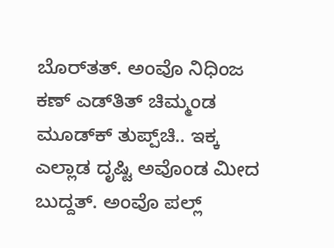ಬೊರ್‌ತತ್. ಅಂವೊ ನಿಧಿಂಜ ಕಣ್ ಎಡ್‌ತಿತ್ ಚಿಮ್ಮಂಡ ಮೂಡ್‌ಕ್ ತುಪ್ಪ್‌ಚಿ.. ಇಕ್ಕ ಎಲ್ಲಾಡ ದೃಷ್ಟಿ ಅವೊಂಡ ಮೀದ ಬುದ್ದತ್. ಅಂವೊ ಪಲ್ಲ್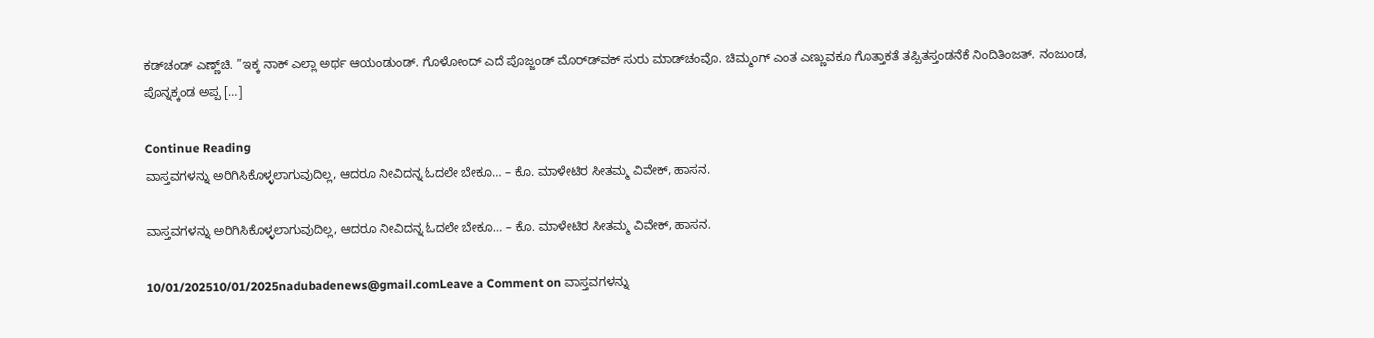ಕಡ್‌ಚಂಡ್ ಎಣ್ಣ್‌ಚಿ. ”ಇಕ್ಕ ನಾಕ್ ಎಲ್ಲಾ ಅರ್ಥ ಆಯಂಡುಂಡ್. ಗೊಳೋಂದ್ ಎದೆ ಪೊಜ್ಜಂಡ್ ಮೊರ್‌ಡ್‌ವಕ್ ಸುರು ಮಾಡ್‌ಚಂವೊ. ಚಿಮ್ಮಂಗ್ ಎಂತ ಎಣ್ಣುವಕೂ ಗೊತ್ತಾಕತೆ ತಪ್ಪಿತಸ್ತಂಡನೆಕೆ ನಿಂದಿತಿಂಜತ್. ನಂಜುಂಡ, ಪೊನ್ನಕ್ಕಂಡ ಅಪ್ಪ […]

Continue Reading
ವಾಸ್ತವಗಳನ್ನು ಅರಿಗಿಸಿಕೊಳ್ಳಲಾಗುವುದಿಲ್ಲ, ಆದರೂ ನೀವಿದನ್ನ ಓದಲೇ ಬೇಕೂ… – ಕೊ. ಮಾಳೇಟಿರ ಸೀತಮ್ಮ ವಿವೇಕ್‌, ಹಾಸನ.

ವಾಸ್ತವಗಳನ್ನು ಅರಿಗಿಸಿಕೊಳ್ಳಲಾಗುವುದಿಲ್ಲ, ಆದರೂ ನೀವಿದನ್ನ ಓದಲೇ ಬೇಕೂ… – ಕೊ. ಮಾಳೇಟಿರ ಸೀತಮ್ಮ ವಿವೇಕ್‌, ಹಾಸನ.

10/01/202510/01/2025nadubadenews@gmail.comLeave a Comment on ವಾಸ್ತವಗಳನ್ನು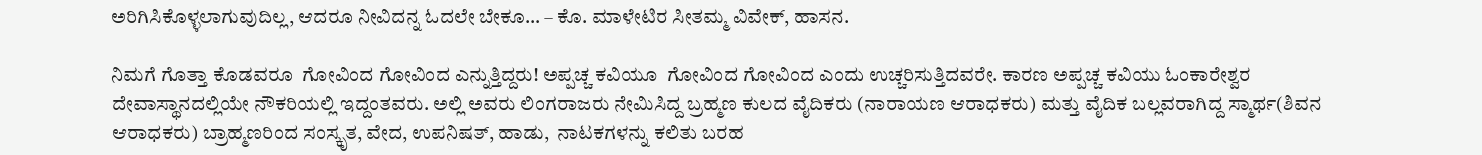ಅರಿಗಿಸಿಕೊಳ್ಳಲಾಗುವುದಿಲ್ಲ, ಆದರೂ ನೀವಿದನ್ನ ಓದಲೇ ಬೇಕೂ… – ಕೊ. ಮಾಳೇಟಿರ ಸೀತಮ್ಮ ವಿವೇಕ್‌, ಹಾಸನ.

ನಿಮಗೆ ಗೊತ್ತಾ ಕೊಡವರೂ  ಗೋವಿಂದ ಗೋವಿಂದ ಎನ್ನುತ್ತಿದ್ದರು! ಅಪ್ಪಚ್ಚ ಕವಿಯೂ  ಗೋವಿಂದ ಗೋವಿಂದ ಎಂದು ಉಚ್ಚರಿಸುತ್ತಿದವರೇ. ಕಾರಣ ಅಪ್ಪಚ್ಚ ಕವಿಯು ಓಂಕಾರೇಶ್ವರ ದೇವಾಸ್ಥಾನದಲ್ಲಿಯೇ ನೌಕರಿಯಲ್ಲಿ ಇದ್ದಂತವರು. ಅಲ್ಲಿ ಅವರು ಲಿಂಗರಾಜರು ನೇಮಿಸಿದ್ದ ಬ್ರಹ್ಮಣ ಕುಲದ ವೈದಿಕರು (ನಾರಾಯಣ ಆರಾಧಕರು) ಮತ್ತು ವೈದಿಕ ಬಲ್ಲವರಾಗಿದ್ದ ಸ್ಮಾರ್ಥ(ಶಿವನ ಆರಾಧಕರು) ಬ್ರಾಹ್ಮಣರಿಂದ ಸಂಸ್ಕೃತ, ವೇದ, ಉಪನಿಷತ್, ಹಾಡು,  ನಾಟಕಗಳನ್ನು ಕಲಿತು ಬರಹ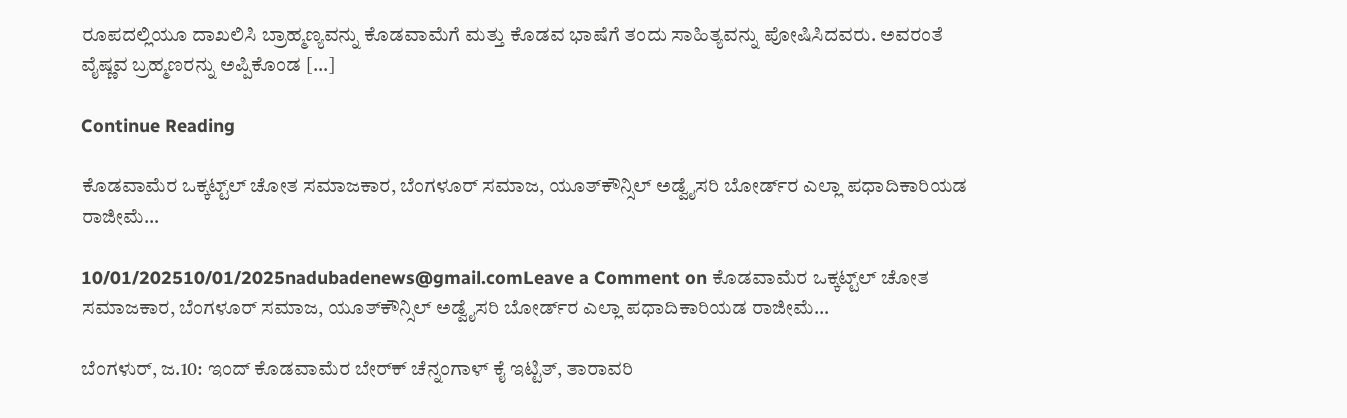ರೂಪದಲ್ಲಿಯೂ ದಾಖಲಿಸಿ ಬ್ರಾಹ್ಮಣ್ಯವನ್ನು ಕೊಡವಾಮೆಗೆ ಮತ್ತು ಕೊಡವ ಭಾಷೆಗೆ ತಂದು ಸಾಹಿತ್ಯವನ್ನು ಪೋಷಿಸಿದವರು. ಅವರಂತೆ ವೈಷ್ಣವ ಬ್ರಹ್ಮಣರನ್ನು ಅಪ್ಪಿಕೊಂಡ […]

Continue Reading

ಕೊಡವಾಮೆರ ಒಕ್ಕಟ್ಟ್‌ಲ್‌ ಚೋತ ಸಮಾಜಕಾರ, ಬೆಂಗಳೂರ್ ಸಮಾಜ, ಯೂತ್‌ಕೌನ್ಸಿಲ್‌ ಅಡ್ವೈಸರಿ ಬೋರ್ಡ್‌ರ ಎಲ್ಲಾ ಪಧಾದಿಕಾರಿಯಡ ರಾಜೀಮೆ…

10/01/202510/01/2025nadubadenews@gmail.comLeave a Comment on ಕೊಡವಾಮೆರ ಒಕ್ಕಟ್ಟ್‌ಲ್‌ ಚೋತ ಸಮಾಜಕಾರ, ಬೆಂಗಳೂರ್ ಸಮಾಜ, ಯೂತ್‌ಕೌನ್ಸಿಲ್‌ ಅಡ್ವೈಸರಿ ಬೋರ್ಡ್‌ರ ಎಲ್ಲಾ ಪಧಾದಿಕಾರಿಯಡ ರಾಜೀಮೆ…

ಬೆಂಗಳುರ್‌, ಜ.10: ಇಂದ್‌ ಕೊಡವಾಮೆರ ಬೇರ್‌ಕ್‌ ಚೆನ್ನಂಗಾಳ್‌ ಕೈ ಇಟ್ಟಿತ್‌, ತಾರಾವರಿ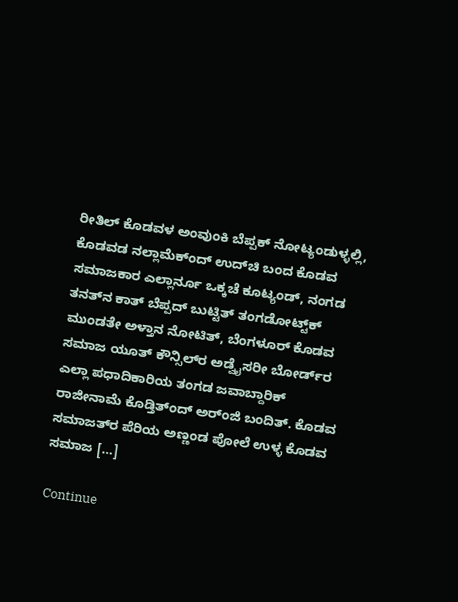ರೀತಿಲ್‌ ಕೊಡವಳ ಅಂವುಂಕಿ ಬೆಪ್ಪಕ್‌ ನೋಟ್ಯಂಡುಳ್ಳಲ್ಲಿ, ಕೊಡವಡ ನಲ್ಲಾಮೆಕ್ಂದ್‌ ಉದ್‌ಚಿ ಬಂದ ಕೊಡವ ಸಮಾಜಕಾರ ಎಲ್ಲಾರ್ನೂ ಒಕ್ಕಚೆ ಕೂಟ್ಯಂಡ್‌, ನಂಗಡ ತನತ್‌ನ ಕಾತ್‌ ಬೆಪ್ಪದ್‌ ಬುಟ್ಟಿತ್‌ ತಂಗಡೋಟ್ಟ್‌ಕ್‌ ಮುಂಡತೇ ಅಳ್ತಾನ ನೋಟಿತ್‌, ಬೆಂಗಳೂರ್‌ ಕೊಡವ ಸಮಾಜ ಯೂತ್‌ ಕೌನ್ಸಿಲ್‌ರ ಅಡ್ವೈಸರೀ ಬೋರ್ಡ್‌ರ ಎಲ್ಲಾ ಪಧಾದಿಕಾರಿಯ ತಂಗಡ ಜವಾಬ್ದಾರಿಕ್‌ ರಾಜೀನಾಮೆ ಕೊಡ್ತಿತ್ಂದ್‌ ಅರ್ಂಜಿ ಬಂದಿತ್. ಕೊಡವ ಸಮಾಜತ್‌ರ ಪೆರಿಯ ಅಣ್ಣಂಡ ಪೋಲೆ ಉಳ್ಳ ಕೊಡವ ಸಮಾಜ […]

Continue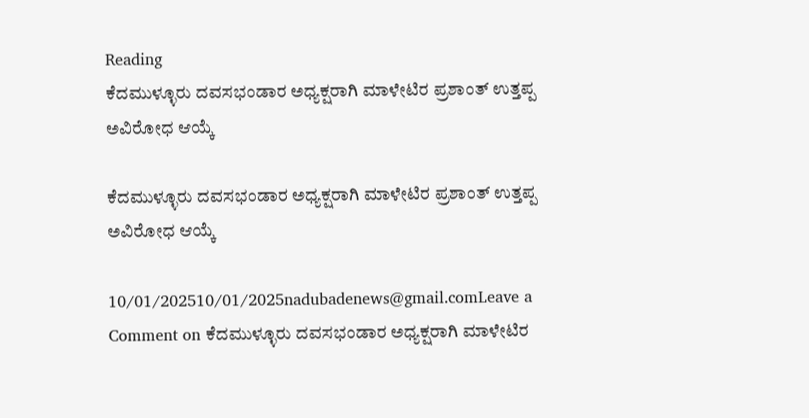Reading
ಕೆದಮುಳ್ಳೂರು ದವಸಭಂಡಾರ ಅಧ್ಯಕ್ಷರಾಗಿ ಮಾಳೇಟಿರ ಪ್ರಶಾಂತ್‌ ಉತ್ತಪ್ಪ ಅವಿರೋಧ ಆಯ್ಕೆ

ಕೆದಮುಳ್ಳೂರು ದವಸಭಂಡಾರ ಅಧ್ಯಕ್ಷರಾಗಿ ಮಾಳೇಟಿರ ಪ್ರಶಾಂತ್‌ ಉತ್ತಪ್ಪ ಅವಿರೋಧ ಆಯ್ಕೆ

10/01/202510/01/2025nadubadenews@gmail.comLeave a Comment on ಕೆದಮುಳ್ಳೂರು ದವಸಭಂಡಾರ ಅಧ್ಯಕ್ಷರಾಗಿ ಮಾಳೇಟಿರ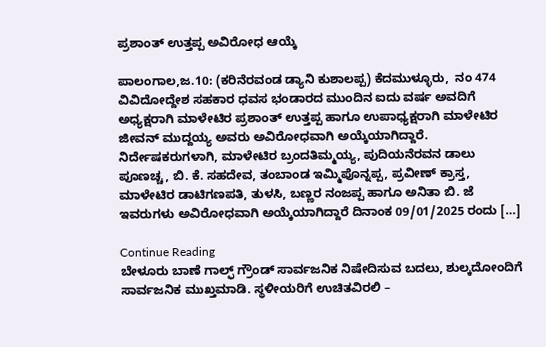ಪ್ರಶಾಂತ್‌ ಉತ್ತಪ್ಪ ಅವಿರೋಧ ಆಯ್ಕೆ

ಪಾಲಂಗಾಲ,ಜ.10: (ಕರಿನೆರವಂಡ ಡ್ಯಾನಿ ಕುಶಾಲಪ್ಪ) ಕೆದಮುಳ್ಳೂರು,  ನಂ 474 ವಿವಿದೋದ್ದೇಶ ಸಹಕಾರ ಧವಸ ಭಂಡಾರದ ಮುಂದಿನ ಐದು ವರ್ಷ ಅವದಿಗೆ ಅಧ್ಯಕ್ಷರಾಗಿ ಮಾಳೇಟಿರ ಪ್ರಶಾಂತ್ ಉತ್ತಪ್ಪ ಹಾಗೂ ಉಪಾಧ್ಯಕ್ಷರಾಗಿ ಮಾಳೇಟಿರ ಜೀವನ್ ಮುದ್ದಯ್ಯ ಅವರು ಅವಿರೋಧವಾಗಿ ಅಯ್ಕೆಯಾಗಿದ್ದಾರೆ.  ನಿರ್ದೇಷಕರುಗಳಾಗಿ, ಮಾಳೇಟಿರ ಬ್ರಂದತಿಮ್ಮಯ್ಯ, ಪುದಿಯನೆರವನ ಡಾಲು ಪೂಣಚ್ಚ, ಬಿ. ಕೆ. ಸಹದೇವ, ತಂಬಾಂಡ ಇಮ್ಮಿಪೊನ್ನಪ್ಪ, ಪ್ರವೀಣ್ ಕ್ರಾಸ್ತ, ಮಾಳೇಟಿರ ಡಾಟಿಗಣಪತಿ, ತುಳಸಿ, ಬಣ್ಣರ ನಂಜಪ್ಪ ಹಾಗೂ ಅನಿತಾ ಬಿ. ಜೆ ಇವರುಗಳು ಅವಿರೋಧವಾಗಿ ಅಯ್ಕೆಯಾಗಿದ್ದಾರೆ ದಿನಾಂಕ 09/01/2025 ರಂದು […]

Continue Reading
ಬೇಳೂರು ಬಾಣೆ ಗಾಲ್ಫ್‌ ಗ್ರೌಂಡ್‌ ಸಾರ್ವಜನಿಕ ನಿಷೇದಿಸುವ ಬದಲು, ಶುಲ್ಕದೋಂದಿಗೆ ಸಾರ್ವಜನಿಕ ಮುಖ್ತಮಾಡಿ. ಸ್ಥಳೀಯರಿಗೆ ಉಚಿತವಿರಲಿ –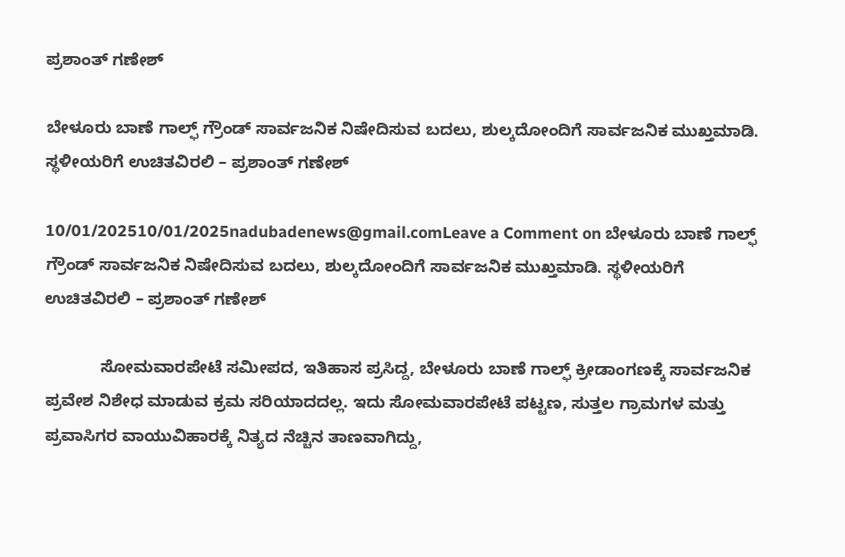ಪ್ರಶಾಂತ್‌ ಗಣೇಶ್

ಬೇಳೂರು ಬಾಣೆ ಗಾಲ್ಫ್‌ ಗ್ರೌಂಡ್‌ ಸಾರ್ವಜನಿಕ ನಿಷೇದಿಸುವ ಬದಲು, ಶುಲ್ಕದೋಂದಿಗೆ ಸಾರ್ವಜನಿಕ ಮುಖ್ತಮಾಡಿ. ಸ್ಥಳೀಯರಿಗೆ ಉಚಿತವಿರಲಿ – ಪ್ರಶಾಂತ್‌ ಗಣೇಶ್

10/01/202510/01/2025nadubadenews@gmail.comLeave a Comment on ಬೇಳೂರು ಬಾಣೆ ಗಾಲ್ಫ್‌ ಗ್ರೌಂಡ್‌ ಸಾರ್ವಜನಿಕ ನಿಷೇದಿಸುವ ಬದಲು, ಶುಲ್ಕದೋಂದಿಗೆ ಸಾರ್ವಜನಿಕ ಮುಖ್ತಮಾಡಿ. ಸ್ಥಳೀಯರಿಗೆ ಉಚಿತವಿರಲಿ – ಪ್ರಶಾಂತ್‌ ಗಣೇಶ್

            ಸೋಮವಾರಪೇಟೆ ಸಮೀಪದ, ಇತಿಹಾಸ ಪ್ರಸಿದ್ದ, ಬೇಳೂರು ಬಾಣೆ ಗಾಲ್ಫ್‌ ಕ್ರೀಡಾಂಗಣಕ್ಕೆ ಸಾರ್ವಜನಿಕ ಪ್ರವೇಶ ನಿಶೇಧ ಮಾಡುವ ಕ್ರಮ ಸರಿಯಾದದಲ್ಲ. ಇದು ಸೋಮವಾರಪೇಟೆ ಪಟ್ಟಣ, ಸುತ್ತಲ ಗ್ರಾಮಗಳ ಮತ್ತು ಪ್ರವಾಸಿಗರ ವಾಯುವಿಹಾರಕ್ಕೆ ನಿತ್ಯದ ನೆಚ್ಚಿನ ತಾಣವಾಗಿದ್ದು,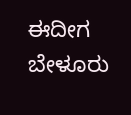ಈದೀಗ ಬೇಳೂರು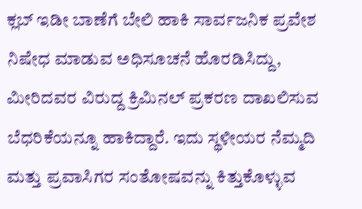ಕ್ಲಬ್‌ ಇಡೀ ಬಾಣೆಗೆ ಬೇಲಿ ಹಾಕಿ ಸಾರ್ವಜನಿಕ ಪ್ರವೇಶ  ನಿಷೇಧ ಮಾಡುವ ಅಧಿಸೂಚನೆ ಹೊರಡಿಸಿದ್ದು, ಮೀರಿದವರ ವಿರುದ್ದ ಕ್ರಿಮಿನಲ್‌ ಪ್ರಕರಣ ದಾಖಲಿಸುವ ಬೆಧರಿಕೆಯನ್ನೂ ಹಾಕಿದ್ದಾರೆ. ಇದು ಸ್ಥಳೀಯರ ನೆಮ್ಮದಿ ಮತ್ತು ಪ್ರವಾಸಿಗರ ಸಂತೋಷವನ್ನು ಕಿತ್ತುಕೊಳ್ಳುವ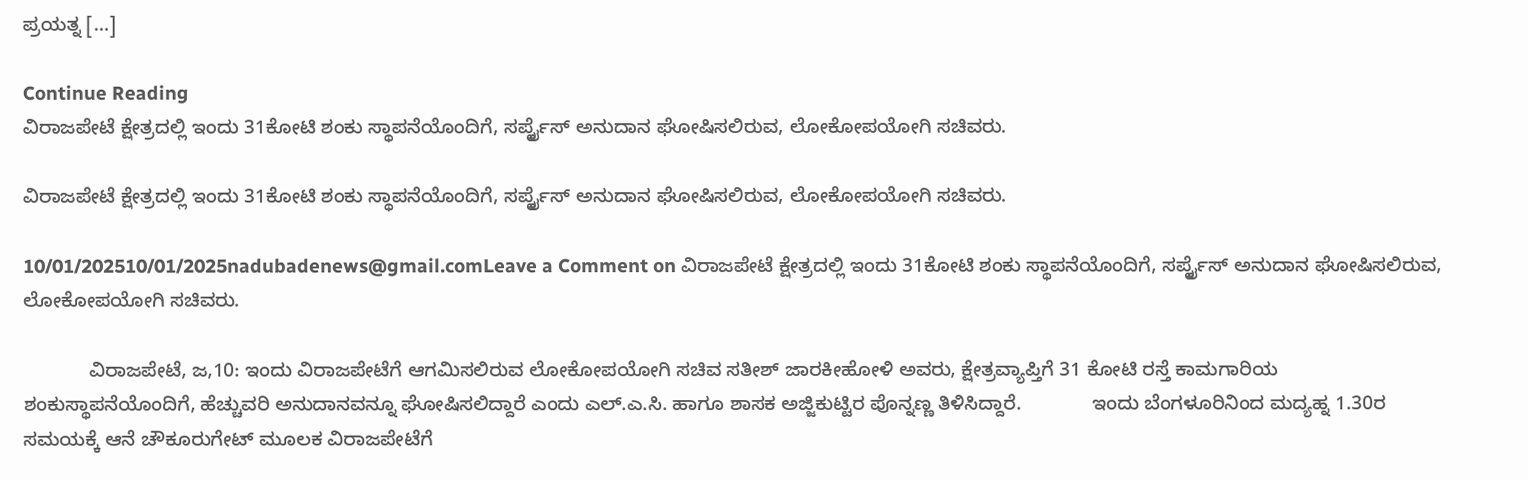ಪ್ರಯತ್ನ […]

Continue Reading
ವಿರಾಜಪೇಟೆ ಕ್ಷೇತ್ರದಲ್ಲಿ ಇಂದು 31ಕೋಟಿ ಶಂಕು ಸ್ಥಾಪನೆಯೊಂದಿಗೆ, ಸರ್ಪೃೈಸ್‌ ಅನುದಾನ ಘೋಷಿಸಲಿರುವ, ಲೋಕೋಪಯೋಗಿ ಸಚಿವರು.

ವಿರಾಜಪೇಟೆ ಕ್ಷೇತ್ರದಲ್ಲಿ ಇಂದು 31ಕೋಟಿ ಶಂಕು ಸ್ಥಾಪನೆಯೊಂದಿಗೆ, ಸರ್ಪೃೈಸ್‌ ಅನುದಾನ ಘೋಷಿಸಲಿರುವ, ಲೋಕೋಪಯೋಗಿ ಸಚಿವರು.

10/01/202510/01/2025nadubadenews@gmail.comLeave a Comment on ವಿರಾಜಪೇಟೆ ಕ್ಷೇತ್ರದಲ್ಲಿ ಇಂದು 31ಕೋಟಿ ಶಂಕು ಸ್ಥಾಪನೆಯೊಂದಿಗೆ, ಸರ್ಪೃೈಸ್‌ ಅನುದಾನ ಘೋಷಿಸಲಿರುವ, ಲೋಕೋಪಯೋಗಿ ಸಚಿವರು.

            ವಿರಾಜಪೇಟೆ, ಜ,10: ಇಂದು ವಿರಾಜಪೇಟೆಗೆ ಆಗಮಿಸಲಿರುವ ಲೋಕೋಪಯೋಗಿ ಸಚಿವ ಸತೀಶ್‌ ಜಾರಕೀಹೋಳಿ ಅವರು, ಕ್ಷೇತ್ರವ್ಯಾಪ್ತಿಗೆ 31 ಕೋಟಿ ರಸ್ತೆ ಕಾಮಗಾರಿಯ ಶಂಕುಸ್ಥಾಪನೆಯೊಂದಿಗೆ, ಹೆಚ್ಚುವರಿ ಅನುದಾನವನ್ನೂ ಘೋಷಿಸಲಿದ್ದಾರೆ ಎಂದು ಎಲ್.ಎ.ಸಿ. ಹಾಗೂ ಶಾಸಕ ಅಜ್ಜಿಕುಟ್ಟಿರ ಪೊನ್ನಣ್ಣ ತಿಳಿಸಿದ್ದಾರೆ.             ಇಂದು ಬೆಂಗಳೂರಿನಿಂದ ಮದ್ಯಹ್ನ 1.30ರ ಸಮಯಕ್ಕೆ ಆನೆ ಚೌಕೂರುಗೇಟ್‌ ಮೂಲಕ ವಿರಾಜಪೇಟೆಗೆ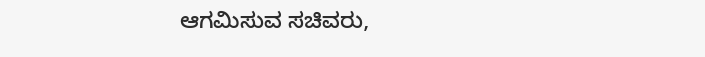ಆಗಮಿಸುವ ಸಚಿವರು,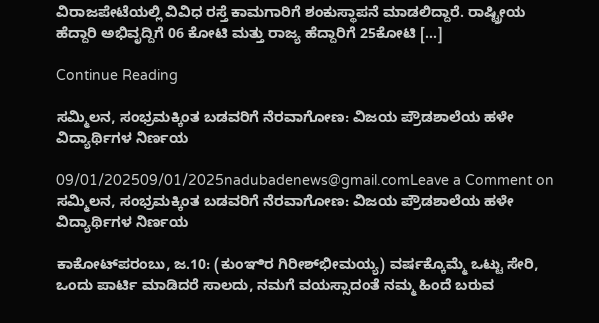ವಿರಾಜಪೇಟೆಯಲ್ಲಿ ವಿವಿಧ ರಸ್ತೆ ಕಾಮಗಾರಿಗೆ ಶಂಕುಸ್ಥಾಪನೆ ಮಾಡಲಿದ್ದಾರೆ. ರಾಷ್ಟ್ರೀಯ ಹೆದ್ದಾರಿ ಅಭಿವೃದ್ದಿಗೆ 06 ಕೋಟಿ ಮತ್ತು ರಾಜ್ಯ ಹೆದ್ದಾರಿಗೆ 25ಕೋಟಿ […]

Continue Reading

ಸಮ್ಮಿಲನ, ಸಂಭ್ರಮಕ್ಕಿಂತ ಬಡವರಿಗೆ ನೆರವಾಗೋಣ: ವಿಜಯ ಪ್ರೌಡಶಾಲೆಯ ಹಳೇ ವಿದ್ಯಾರ್ಥಿಗಳ ನಿರ್ಣಯ

09/01/202509/01/2025nadubadenews@gmail.comLeave a Comment on ಸಮ್ಮಿಲನ, ಸಂಭ್ರಮಕ್ಕಿಂತ ಬಡವರಿಗೆ ನೆರವಾಗೋಣ: ವಿಜಯ ಪ್ರೌಡಶಾಲೆಯ ಹಳೇ ವಿದ್ಯಾರ್ಥಿಗಳ ನಿರ್ಣಯ

ಕಾಕೋಟ್‌ಪರಂಬು, ಜ.10: (ಕುಂಞಿರ ಗಿರೀಶ್‌ಭೀಮಯ್ಯ) ವರ್ಷಕ್ಕೊಮ್ಮೆ ಒಟ್ಟು ಸೇರಿ, ಒಂದು ಪಾರ್ಟಿ ಮಾಡಿದರೆ ಸಾಲದು, ನಮಗೆ ವಯಸ್ಸಾದಂತೆ ನಮ್ಮ ಹಿಂದೆ ಬರುವ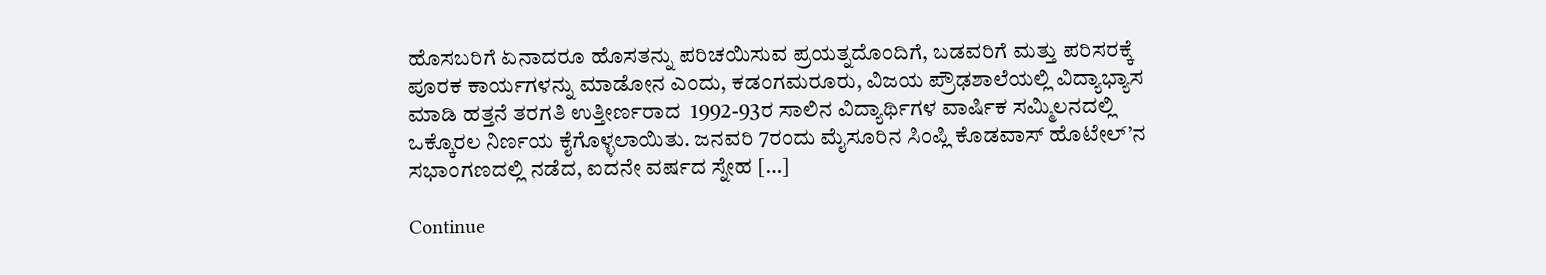ಹೊಸಬರಿಗೆ ಏನಾದರೂ ಹೊಸತನ್ನು ಪರಿಚಯಿಸುವ ಪ್ರಯತ್ನದೊಂದಿಗೆ, ಬಡವರಿಗೆ ಮತ್ತು ಪರಿಸರಕ್ಕೆ ಪೂರಕ ಕಾರ್ಯಗಳನ್ನು ಮಾಡೋನ ಎಂದು, ಕಡಂಗಮರೂರು, ವಿಜಯ‌ ಪ್ರೌಢಶಾಲೆಯಲ್ಲಿ ವಿದ್ಯಾಭ್ಯಾಸ ಮಾಡಿ ಹತ್ತನೆ ತರಗತಿ ಉತ್ತೀರ್ಣರಾದ  1992-93ರ ಸಾಲಿನ ವಿದ್ಯಾರ್ಥಿಗಳ ವಾರ್ಷಿಕ ಸಮ್ಮಿಲನದಲ್ಲಿ ಒಕ್ಕೊರಲ ನಿರ್ಣಯ ಕೈಗೊಳ್ಳಲಾಯಿತು. ಜನವರಿ 7ರಂದು ಮೈಸೂರಿನ ಸಿಂಪ್ಲಿ ಕೊಡವಾಸ್ ಹೊಟೇಲ್’ನ ಸಭಾಂಗಣದಲ್ಲಿ ನಡೆದ, ಐದನೇ ವರ್ಷದ ಸ್ನೇಹ […]

Continue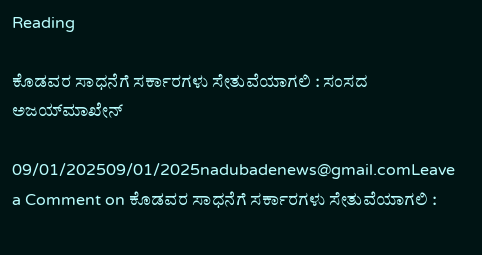Reading

ಕೊಡವರ ಸಾಧನೆಗೆ ಸರ್ಕಾರಗಳು ಸೇತುವೆಯಾಗಲಿ : ಸಂಸದ ಅಜಯ್‌ಮಾಖೇನ್‌

09/01/202509/01/2025nadubadenews@gmail.comLeave a Comment on ಕೊಡವರ ಸಾಧನೆಗೆ ಸರ್ಕಾರಗಳು ಸೇತುವೆಯಾಗಲಿ :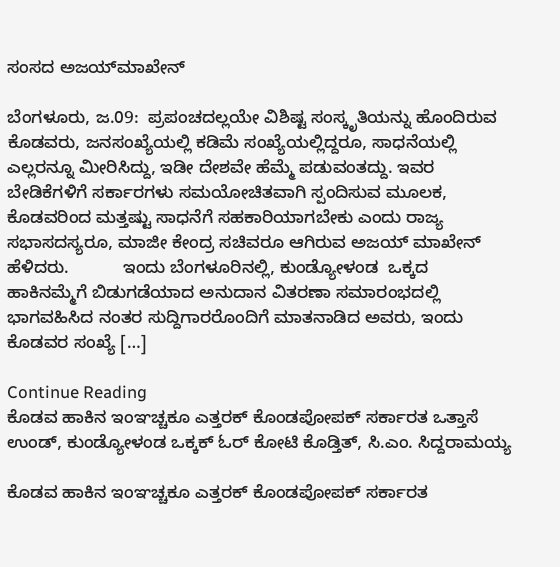ಸಂಸದ ಅಜಯ್‌ಮಾಖೇನ್‌

ಬೆಂಗಳೂರು, ಜ.09:  ಪ್ರಪಂಚದಲ್ಲಯೇ ವಿಶಿಷ್ಟ ಸಂಸ್ಕೃತಿಯನ್ನು ಹೊಂದಿರುವ ಕೊಡವರು, ಜನಸಂಖ್ಯೆಯಲ್ಲಿ ಕಡಿಮೆ ಸಂಖ್ಯೆಯಲ್ಲಿದ್ದರೂ, ಸಾಧನೆಯಲ್ಲಿ ಎಲ್ಲರನ್ನೂ ಮೀರಿಸಿದ್ದು, ಇಡೀ ದೇಶವೇ ಹೆಮ್ಮೆ ಪಡುವಂತದ್ದು. ಇವರ ಬೇಡಿಕೆಗಳಿಗೆ ಸರ್ಕಾರಗಳು ಸಮಯೋಚಿತವಾಗಿ ಸ್ಪಂದಿಸುವ ಮೂಲಕ, ಕೊಡವರಿಂದ ಮತ್ತಷ್ಟು ಸಾಧನೆಗೆ ಸಹಕಾರಿಯಾಗಬೇಕು ಎಂದು ರಾಜ್ಯ ಸಭಾಸದಸ್ಯರೂ, ಮಾಜೀ ಕೇಂದ್ರ ಸಚಿವರೂ ಆಗಿರುವ ಅಜಯ್‌ ಮಾಖೇನ್‌ ಹೆಳಿದರು.           ಇಂದು ಬೆಂಗಳೂರಿನಲ್ಲಿ, ಕುಂಡ್ಯೋಳಂಡ  ಒಕ್ಕದ ಹಾಕಿನಮ್ಮೆಗೆ ಬಿಡುಗಡೆಯಾದ ಅನುದಾನ ವಿತರಣಾ ಸಮಾರಂಭದಲ್ಲಿ ಭಾಗವಹಿಸಿದ ನಂತರ ಸುದ್ದಿಗಾರರೊಂದಿಗೆ ಮಾತನಾಡಿದ ಅವರು, ಇಂದು ಕೊಡವರ ಸಂಖ್ಯೆ […]

Continue Reading
ಕೊಡವ ಹಾಕಿನ ಇಂಞಚ್ಚಕೂ ಎತ್ತರಕ್‌ ಕೊಂಡಪೋಪಕ್‌ ಸರ್ಕಾರತ ಒತ್ತಾಸೆ ಉಂಡ್‌, ಕುಂಡ್ಯೋಳಂಡ ಒಕ್ಕಕ್‌ ಓರ್‌ ಕೋಟಿ ಕೊಡ್ತಿತ್‌, ಸಿ.ಎಂ. ಸಿದ್ದರಾಮಯ್ಯ

ಕೊಡವ ಹಾಕಿನ ಇಂಞಚ್ಚಕೂ ಎತ್ತರಕ್‌ ಕೊಂಡಪೋಪಕ್‌ ಸರ್ಕಾರತ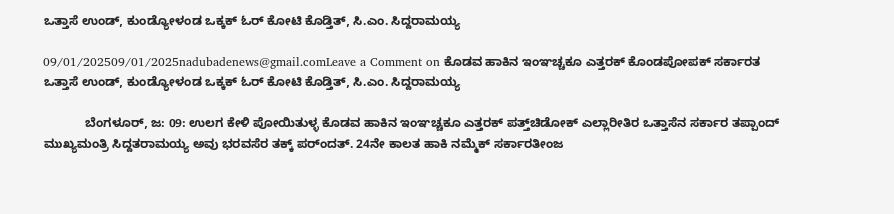ಒತ್ತಾಸೆ ಉಂಡ್‌, ಕುಂಡ್ಯೋಳಂಡ ಒಕ್ಕಕ್‌ ಓರ್‌ ಕೋಟಿ ಕೊಡ್ತಿತ್‌, ಸಿ.ಎಂ. ಸಿದ್ದರಾಮಯ್ಯ

09/01/202509/01/2025nadubadenews@gmail.comLeave a Comment on ಕೊಡವ ಹಾಕಿನ ಇಂಞಚ್ಚಕೂ ಎತ್ತರಕ್‌ ಕೊಂಡಪೋಪಕ್‌ ಸರ್ಕಾರತ ಒತ್ತಾಸೆ ಉಂಡ್‌, ಕುಂಡ್ಯೋಳಂಡ ಒಕ್ಕಕ್‌ ಓರ್‌ ಕೋಟಿ ಕೊಡ್ತಿತ್‌, ಸಿ.ಎಂ. ಸಿದ್ದರಾಮಯ್ಯ

            ಬೆಂಗಳೂರ್‌, ಜ: 09: ಉಲಗ ಕೇಳಿ ಪೋಯಿತುಳ್ಳ ಕೊಡವ ಹಾಕಿನ ಇಂಞಚ್ಚಕೂ ಎತ್ತರಕ್‌ ಪತ್ತ್‌ಚಿಡೋಕ್‌ ಎಲ್ಲಾರೀತಿರ ಒತ್ತಾಸೆನ ಸರ್ಕಾರ ತಪ್ಪಾಂದ್‌ ಮುಖ್ಯಮಂತ್ರಿ ಸಿದ್ದತರಾಮಯ್ಯ ಅವು ಭರವಸೆರ ತಕ್ಕ್‌ ಪರ್ಂದತ್. 24ನೇ ಕಾಲತ ಹಾಕಿ ನಮ್ಮೆಕ್‌ ಸರ್ಕಾರತೀಂಜ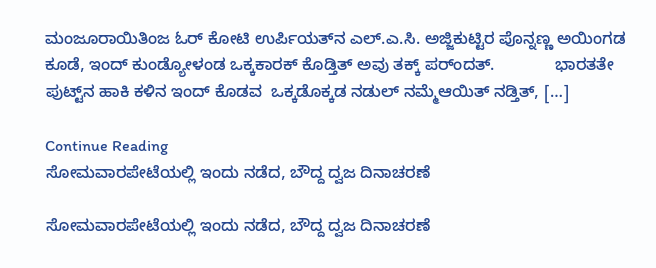ಮಂಜೂರಾಯಿತಿಂಜ ಓರ್‌ ಕೋಟಿ ಉರ್ಪಿಯತ್‌ನ ಎಲ್‌.ಎ.ಸಿ. ಅಜ್ಜಿಕುಟ್ಟಿರ ಪೊನ್ನಣ್ಣ ಅಯಿಂಗಡ ಕೂಡೆ, ಇಂದ್‌ ಕುಂಡ್ಯೋಳಂಡ ಒಕ್ಕಕಾರಕ್‌ ಕೊಡ್ತಿತ್‌ ಅವು ತಕ್ಕ್‌ ಪರ್ಂದತ್.             ಭಾರತತೇ ಪುಟ್ಟ್‌ನ ಹಾಕಿ ಕಳಿನ ಇಂದ್‌ ಕೊಡವ  ಒಕ್ಕಡೊಕ್ಕಡ ನಡುಲ್‌ ನಮ್ಮೆಆಯಿತ್‌ ನಡ್ತಿತ್‌, […]

Continue Reading
ಸೋಮವಾರಪೇಟೆಯಲ್ಲಿ ಇಂದು ನಡೆದ, ಬೌದ್ದ ದ್ವಜ ದಿನಾಚರಣೆ

ಸೋಮವಾರಪೇಟೆಯಲ್ಲಿ ಇಂದು ನಡೆದ, ಬೌದ್ದ ದ್ವಜ ದಿನಾಚರಣೆ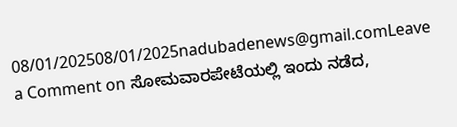08/01/202508/01/2025nadubadenews@gmail.comLeave a Comment on ಸೋಮವಾರಪೇಟೆಯಲ್ಲಿ ಇಂದು ನಡೆದ,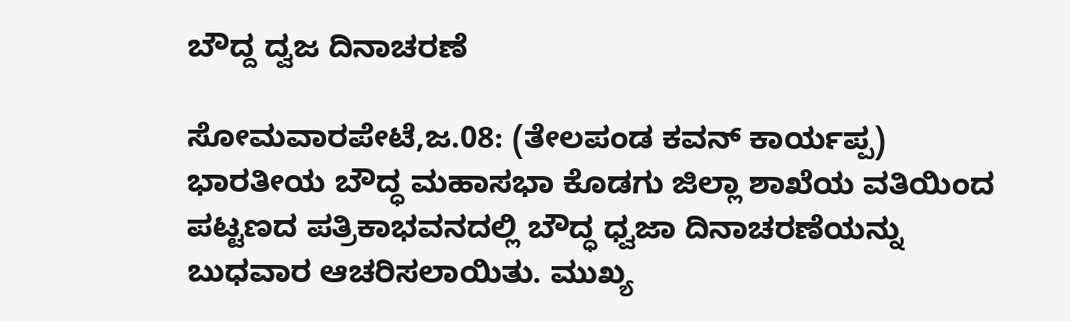ಬೌದ್ದ ದ್ವಜ ದಿನಾಚರಣೆ

ಸೋಮವಾರಪೇಟೆ,ಜ.08: (ತೇಲಪಂಡ ಕವನ್‌ ಕಾರ್ಯಪ್ಪ) ಭಾರತೀಯ ಬೌದ್ಧ ಮಹಾಸಭಾ ಕೊಡಗು ಜಿಲ್ಲಾ ಶಾಖೆಯ ವತಿಯಿಂದ ಪಟ್ಟಣದ ಪತ್ರಿಕಾಭವನದಲ್ಲಿ ಬೌದ್ಧ ಧ್ವಜಾ ದಿನಾಚರಣೆಯನ್ನು ಬುಧವಾರ ಆಚರಿಸಲಾಯಿತು. ಮುಖ್ಯ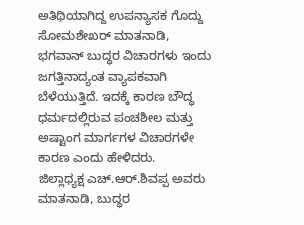ಅತಿಥಿಯಾಗಿದ್ದ ಉಪನ್ಯಾಸಕ ಗೊದ್ದು ಸೋಮಶೇಖರ್ ಮಾತನಾಡಿ, ಭಗವಾನ್ ಬುದ್ಧರ ವಿಚಾರಗಳು ಇಂದು ಜಗತ್ತಿನಾದ್ಯಂತ ವ್ಯಾಪಕವಾಗಿ ಬೆಳೆಯುತ್ತಿದೆ. ಇದಕ್ಕೆ ಕಾರಣ ಬೌದ್ಧ ಧರ್ಮದಲ್ಲಿರುವ ಪಂಚಶೀಲ ಮತ್ತು ಅಷ್ಟಾಂಗ ಮಾರ್ಗಗಳ ವಿಚಾರಗಳೇ ಕಾರಣ ಎಂದು ಹೇಳಿದರು.         ಜಿಲ್ಲಾಧ್ಯಕ್ಷ ಎಚ್.ಆರ್.ಶಿವಪ್ಪ ಅವರು ಮಾತನಾಡಿ, ಬುದ್ಧರ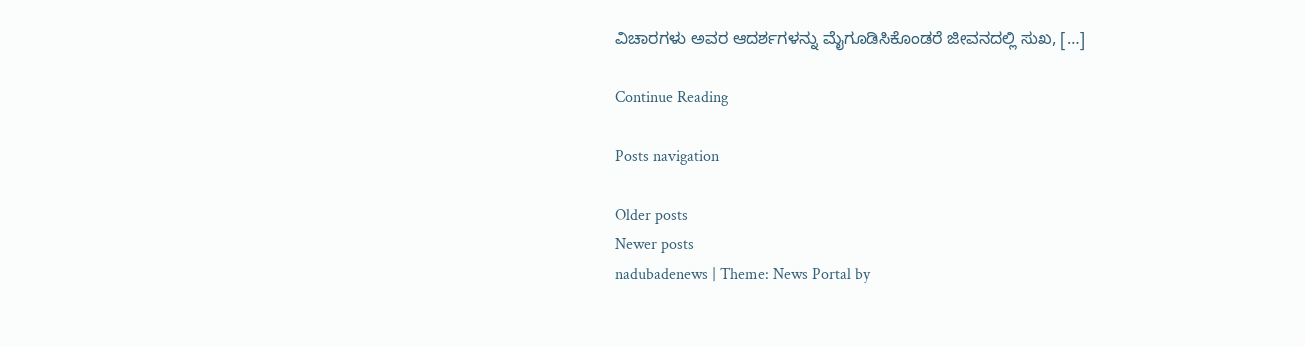ವಿಚಾರಗಳು ಅವರ ಆದರ್ಶಗಳನ್ನು ಮೈಗೂಡಿಸಿಕೊಂಡರೆ ಜೀವನದಲ್ಲಿ ಸುಖ, […]

Continue Reading

Posts navigation

Older posts
Newer posts
nadubadenews | Theme: News Portal by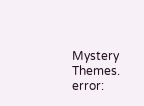Mystery Themes.
error: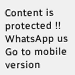Content is protected !!
WhatsApp us
Go to mobile version